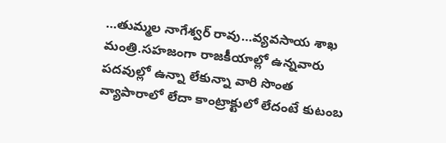…తుమ్మల నాగేశ్వర్ రావు…వ్యవసాయ శాఖ మంత్రి.సహజంగా రాజకీయాల్లో ఉన్నవారు పదవుల్లో ఉన్నా లేకున్నా వారి సొంత వ్యాపారాలో లేదా కాంట్రాక్టులో లేదంటే కుటంబ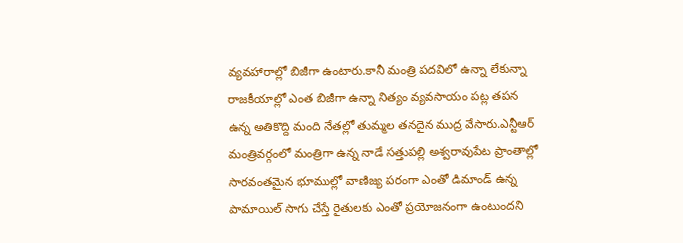వ్యవహారాల్లో బిజీగా ఉంటారు.కానీ మంత్రి పదవిలో ఉన్నా లేకున్నా రాజకీయాల్లో ఎంత బిజీగా ఉన్నా నిత్యం వ్యవసాయం పట్ల తపన ఉన్న అతికొద్ది మంది నేతల్లో తుమ్మల తనదైన ముద్ర వేసారు.ఎన్టీఆర్ మంత్రివర్గంలో మంత్రిగా ఉన్న నాడే సత్తుపల్లి అశ్వరావుపేట ప్రాంతాల్లో సారవంతమైన భూముల్లో వాణిజ్య పరంగా ఎంతో డిమాండ్ ఉన్న పామాయిల్ సాగు చేస్తే రైతులకు ఎంతో ప్రయోజనంగా ఉంటుందని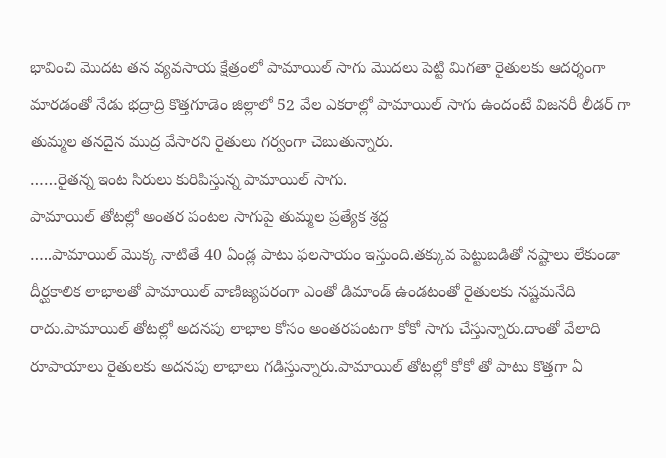భావించి మొదట తన వ్యవసాయ క్షేత్రంలో పామాయిల్ సాగు మొదలు పెట్టి మిగతా రైతులకు ఆదర్శంగా మారడంతో నేడు భద్రాద్రి కొత్తగూడెం జిల్లాలో 52 వేల ఎకరాల్లో పామాయిల్ సాగు ఉందంటే విజనరీ లీడర్ గా తుమ్మల తనదైన ముద్ర వేసారని రైతులు గర్వంగా చెబుతున్నారు.
……రైతన్న ఇంట సిరులు కురిపిస్తున్న పామాయిల్ సాగు.
పామాయిల్ తోటల్లో అంతర పంటల సాగుపై తుమ్మల ప్రత్యేక శ్రద్ద
…..పామాయిల్ మొక్క నాటితే 40 ఏండ్ల పాటు ఫలసాయం ఇస్తుంది.తక్కువ పెట్టుబడితో నష్టాలు లేకుండా దీర్ఘకాలిక లాభాలతో పామాయిల్ వాణిజ్యపరంగా ఎంతో డిమాండ్ ఉండటంతో రైతులకు నష్టమనేది రాదు.పామాయిల్ తోటల్లో అదనపు లాభాల కోసం అంతరపంటగా కోకో సాగు చేస్తున్నారు.దాంతో వేలాది రూపాయాలు రైతులకు అదనపు లాభాలు గడిస్తున్నారు.పామాయిల్ తోటల్లో కోకో తో పాటు కొత్తగా ఏ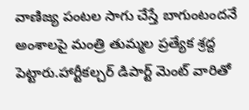వాణిజ్య పంటల సాగు చేస్తే బాగుంటందనే అంశాలపై మంత్రి తుమ్మల ప్రత్యేక శ్రద్ద పెట్టారు.హార్టీకల్చర్ డిపార్ట్ మెంట్ వారితో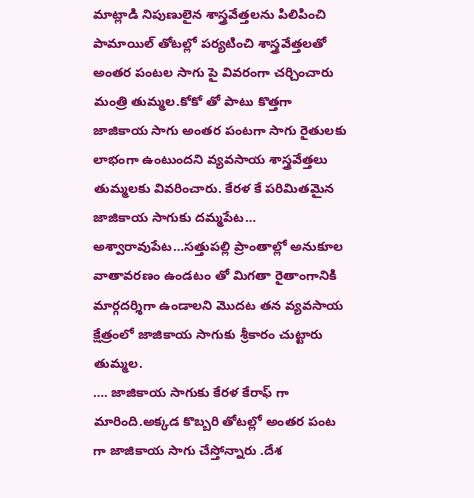మాట్లాడి నిపుణులైన శాస్త్రవేత్తలను పిలిపించి పామాయిల్ తోటల్లో పర్యటించి శాస్త్రవేత్తలతో అంతర పంటల సాగు పై వివరంగా చర్చించారు మంత్రి తుమ్మల.కోకో తో పాటు కొత్తగా జాజికాయ సాగు అంతర పంటగా సాగు రైతులకు లాభంగా ఉంటుందని వ్యవసాయ శాస్త్రవేత్తలు తుమ్మలకు వివరించారు. కేరళ కే పరిమితమైన జాజికాయ సాగుకు దమ్మపేట… అశ్వారావుపేట…సత్తుపల్లి ప్రాంతాల్లో అనుకూల వాతావరణం ఉండటం తో మిగతా రైతాంగానికి మార్గదర్శిగా ఉండాలని మొదట తన వ్యవసాయ క్షేత్రంలో జాజికాయ సాగుకు శ్రీకారం చుట్టారు తుమ్మల.
…. జాజికాయ సాగుకు కేరళ కేరాఫ్ గా మారింది.అక్కడ కొబ్బరి తోటల్లో అంతర పంట గా జాజికాయ సాగు చేస్తోన్నారు .దేశ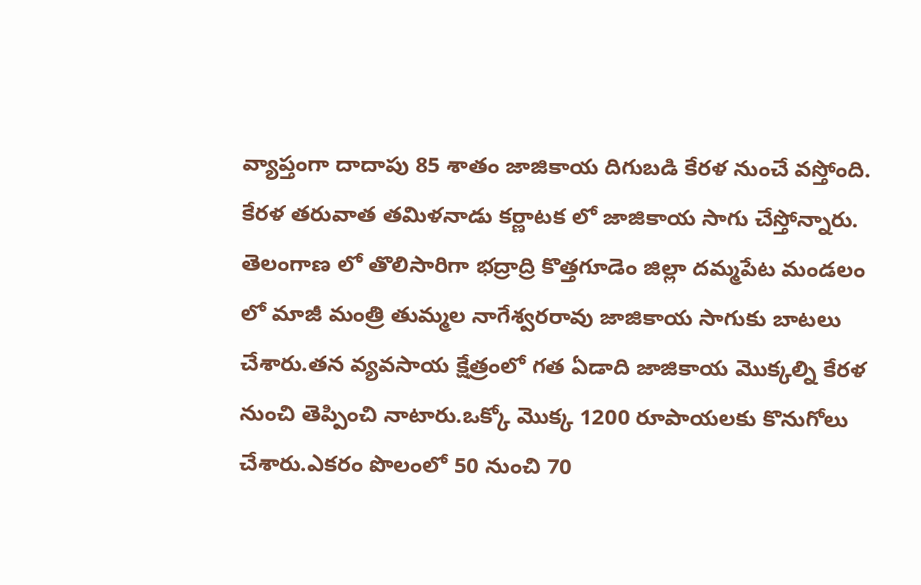వ్యాప్తంగా దాదాపు 85 శాతం జాజికాయ దిగుబడి కేరళ నుంచే వస్తోంది. కేరళ తరువాత తమిళనాడు కర్ణాటక లో జాజికాయ సాగు చేస్తోన్నారు. తెలంగాణ లో తొలిసారిగా భద్రాద్రి కొత్తగూడెం జిల్లా దమ్మపేట మండలం లో మాజీ మంత్రి తుమ్మల నాగేశ్వరరావు జాజికాయ సాగుకు బాటలు చేశారు.తన వ్యవసాయ క్షేత్రంలో గత ఏడాది జాజికాయ మొక్కల్ని కేరళ నుంచి తెప్పించి నాటారు.ఒక్కో మొక్క 1200 రూపాయలకు కొనుగోలు చేశారు.ఎకరం పొలంలో 50 నుంచి 70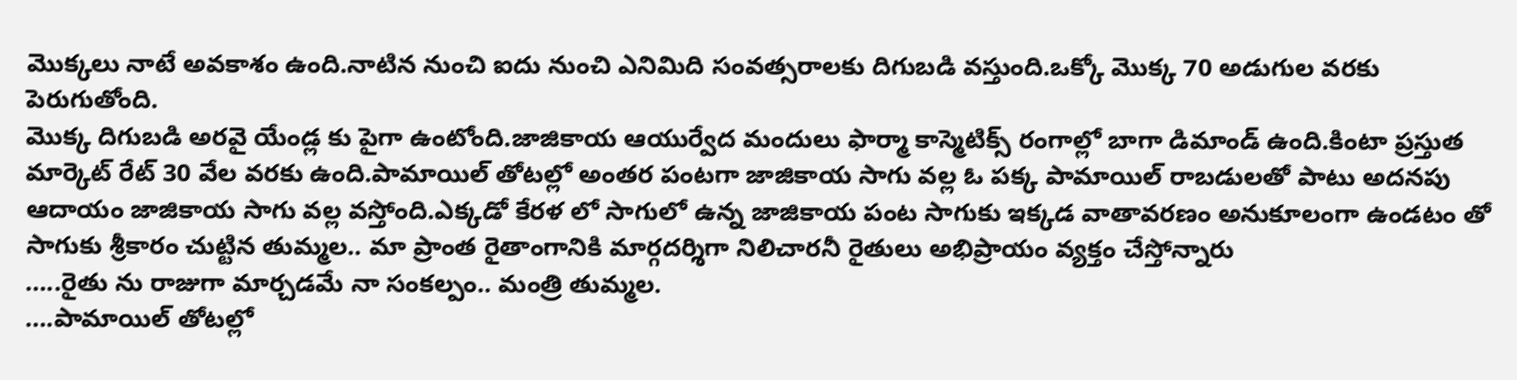మొక్కలు నాటే అవకాశం ఉంది.నాటిన నుంచి ఐదు నుంచి ఎనిమిది సంవత్సరాలకు దిగుబడి వస్తుంది.ఒక్కో మొక్క 70 అడుగుల వరకు పెరుగుతోంది.
మొక్క దిగుబడి అరవై యేండ్ల కు పైగా ఉంటోంది.జాజికాయ ఆయుర్వేద మందులు ఫార్మా కాస్మెటిక్స్ రంగాల్లో బాగా డిమాండ్ ఉంది.కింటా ప్రస్తుత మార్కెట్ రేట్ 30 వేల వరకు ఉంది.పామాయిల్ తోటల్లో అంతర పంటగా జాజికాయ సాగు వల్ల ఓ పక్క పామాయిల్ రాబడులతో పాటు అదనపు ఆదాయం జాజికాయ సాగు వల్ల వస్తోంది.ఎక్కడో కేరళ లో సాగులో ఉన్న జాజికాయ పంట సాగుకు ఇక్కడ వాతావరణం అనుకూలంగా ఉండటం తో సాగుకు శ్రీకారం చుట్టిన తుమ్మల.. మా ప్రాంత రైతాంగానికి మార్గదర్శిగా నిలిచారనీ రైతులు అభిప్రాయం వ్యక్తం చేస్తోన్నారు
…..రైతు ను రాజుగా మార్చడమే నా సంకల్పం.. మంత్రి తుమ్మల.
….పామాయిల్ తోటల్లో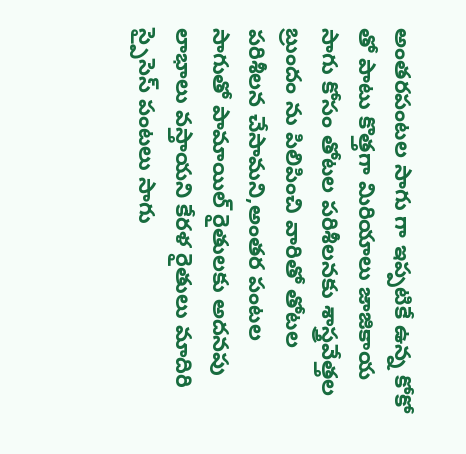అంతరపంటల సాగు గా ఇప్పటికే ఉన్న కోకో తో పాటు కొత్తగా మిరియాలు జాజికాయ సాగు కోసం తోటల పరిశీలనకు శాస్త్రవేత్తల బ్రుందం ను పిలిపించి వారితో తోటల పరిశీలన చేసామని,అంతర పంటల సాగుతో పామాయిల్ రైతులకు అదనపు లాభాలు వస్తాయని కేరళ రైతులు మాదిరి స్పైసెస్ పంటలు సాగు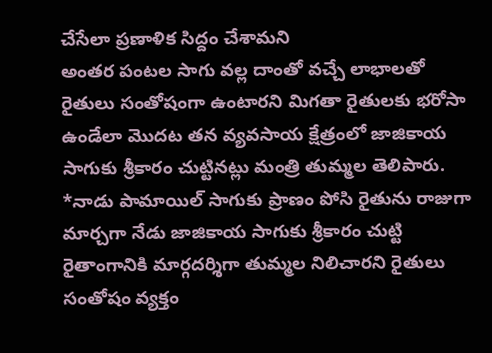చేసేలా ప్రణాళిక సిద్దం చేశామని
అంతర పంటల సాగు వల్ల దాంతో వచ్చే లాభాలతో రైతులు సంతోషంగా ఉంటారని మిగతా రైతులకు భరోసా ఉండేలా మొదట తన వ్యవసాయ క్షేత్రంలో జాజికాయ సాగుకు శ్రీకారం చుట్టినట్లు మంత్రి తుమ్మల తెలిపారు.
*నాడు పామాయిల్ సాగుకు ప్రాణం పోసి రైతును రాజుగా మార్చగా నేడు జాజికాయ సాగుకు శ్రీకారం చుట్టి రైతాంగానికి మార్గదర్శిగా తుమ్మల నిలిచారని రైతులు సంతోషం వ్యక్తం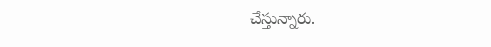చేస్తున్నారు.